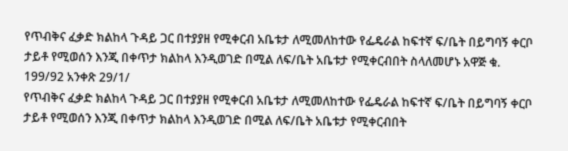የጥብቅና ፈቃድ ክልከላ ጉዳይ ጋር በተያያዘ የሚቀርብ አቤቱታ ለሚመለከተው የፌዴራል ከፍተኛ ፍ/ቤት በይግባኝ ቀርቦ ታይቶ የሚወሰን እንጂ በቀጥታ ክልከላ እንዲወገድ በሚል ለፍ/ቤት አቤቱታ የሚቀርብበት ስላለመሆኑ አዋጅ ቁ. 199/92 አንቀጽ 29/1/
የጥብቅና ፈቃድ ክልከላ ጉዳይ ጋር በተያያዘ የሚቀርብ አቤቱታ ለሚመለከተው የፌዴራል ከፍተኛ ፍ/ቤት በይግባኝ ቀርቦ ታይቶ የሚወሰን እንጂ በቀጥታ ክልከላ እንዲወገድ በሚል ለፍ/ቤት አቤቱታ የሚቀርብበት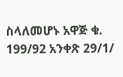ስላለመሆኑ አዋጅ ቁ. 199/92 አንቀጽ 29/1/